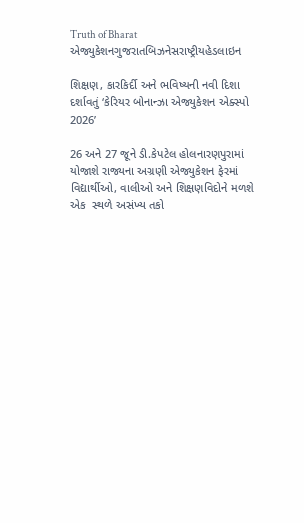Truth of Bharat
એજ્યુકેશનગુજરાતબિઝનેસરાષ્ટ્રીયહેડલાઇન

શિક્ષણ, કારકિર્દી અને ભવિષ્યની નવી દિશા દર્શાવતું ‘કેરિયર બોનાન્ઝા એજ્યુકેશન એક્સ્પો 2026’

26 અને 27 જૂને ડી.કેપટેલ હોલનારણપુરામાં યોજાશે રાજ્યના અગ્રણી એજ્યુકેશન ફેરમાં વિદ્યાર્થીઓ, વાલીઓ અને શિક્ષણવિદોને મળશે એક  સ્થળે અસંખ્ય તકો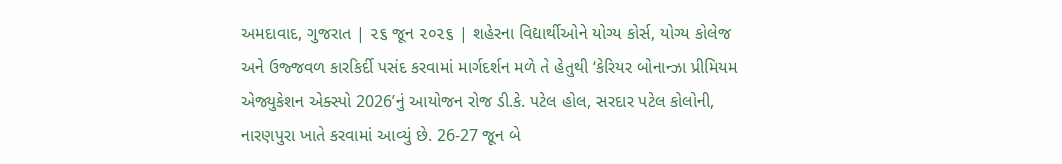અમદાવાદ, ગુજરાત | ૨૬ જૂન ૨૦૨૬ | શહેરના વિદ્યાર્થીઓને યોગ્ય કોર્સ, યોગ્ય કોલેજ અને ઉજ્જવળ કારકિર્દી પસંદ કરવામાં માર્ગદર્શન મળે તે હેતુથી ‘કેરિયર બોનાન્ઝા પ્રીમિયમ એજ્યુકેશન એક્સ્પો 2026’નું આયોજન રોજ ડી.કે. પટેલ હોલ, સરદાર પટેલ કોલોની, નારણપુરા ખાતે કરવામાં આવ્યું છે. 26-27 જૂન બે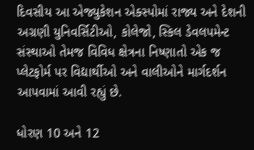દિવસીય આ એજ્યુકેશન એક્સ્પોમાં રાજ્ય અને દેશની અગ્રણી યુનિવર્સિટીઓ, કોલેજો, સ્કિલ ડેવલપમેન્ટ સંસ્થાઓ તેમજ વિવિધ ક્ષેત્રના નિષ્ણાતો એક જ પ્લેટફોર્મ પર વિદ્યાર્થીઓ અને વાલીઓને માર્ગદર્શન આપવામાં આવી રહ્યું છે.

ધોરણ 10 અને 12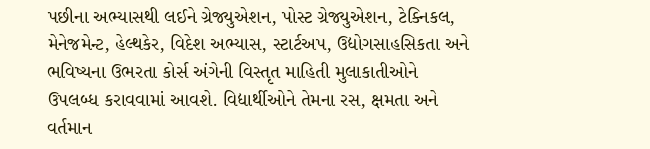પછીના અભ્યાસથી લઈને ગ્રેજ્યુએશન, પોસ્ટ ગ્રેજ્યુએશન, ટેક્નિકલ, મેનેજમેન્ટ, હેલ્થકેર, વિદેશ અભ્યાસ, સ્ટાર્ટઅપ, ઉદ્યોગસાહસિકતા અને ભવિષ્યના ઉભરતા કોર્સ અંગેની વિસ્તૃત માહિતી મુલાકાતીઓને ઉપલબ્ધ કરાવવામાં આવશે. વિદ્યાર્થીઓને તેમના રસ, ક્ષમતા અને વર્તમાન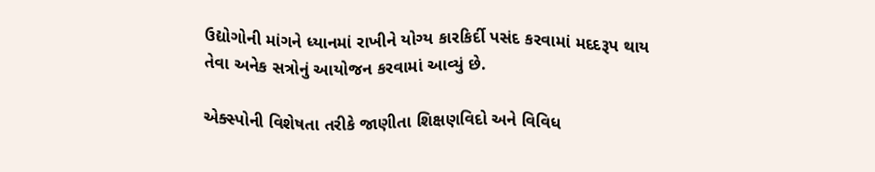ઉદ્યોગોની માંગને ધ્યાનમાં રાખીને યોગ્ય કારકિર્દી પસંદ કરવામાં મદદરૂપ થાય તેવા અનેક સત્રોનું આયોજન કરવામાં આવ્યું છે.

એક્સ્પોની વિશેષતા તરીકે જાણીતા શિક્ષણવિદો અને વિવિધ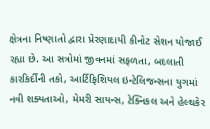ક્ષેત્રના નિષ્ણાતો દ્વારા પ્રેરણાદાયી કીનોટ સેશન યોજાઈ રહ્યા છે. આ સત્રોમાં જીવનમાં સફળતા, બદલાતી કારકિર્દીની તકો, આર્ટિફિશિયલ ઇન્ટેલિજન્સના યુગમાં નવી શક્યતાઓ, મેમરી સાયન્સ, ટેક્નિકલ અને હેલ્થકેર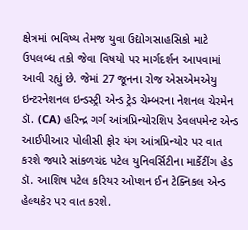ક્ષેત્રમાં ભવિષ્ય તેમજ યુવા ઉદ્યોગસાહસિકો માટે ઉપલબ્ધ તકો જેવા વિષયો પર માર્ગદર્શન આપવામાં આવી રહ્યું છે. જેમાં 27 જૂનના રોજ એસએમએયુ ઇન્ટરનેશનલ ઇન્ડસ્ટ્રી એન્ડ ટ્રેડ ચેમ્બરના નેશનલ ચેરમેન ડૉ. (CA) હરિન્દ્ર ગર્ગ આંત્રપ્રિન્યોરશિપ ડેવલપમેન્ટ એન્ડ આઈપીઆર પોલીસી ફોર યંગ આંત્રપ્રિન્યોર પર વાત કરશે જ્યારે સાંકળચંદ પટેલ યુનિવર્સિટીના માર્કેટીંગ હેડ ડૉ. આશિષ પટેલ કરિયર ઓપ્શન ઈન ટેક્નિકલ એન્ડ હેલ્થકેર પર વાત કરશે.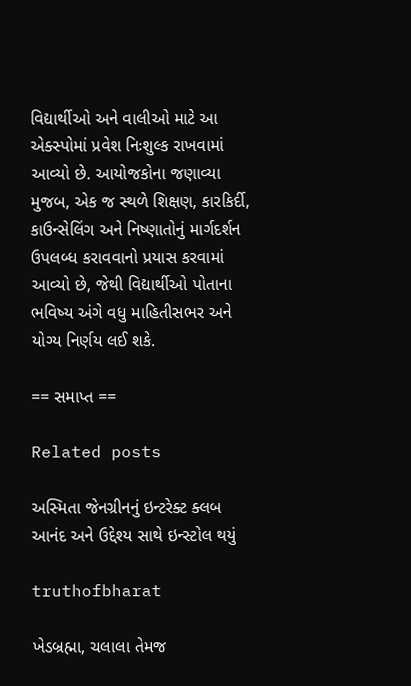વિદ્યાર્થીઓ અને વાલીઓ માટે આ એક્સ્પોમાં પ્રવેશ નિઃશુલ્ક રાખવામાં આવ્યો છે. આયોજકોના જણાવ્યા મુજબ, એક જ સ્થળે શિક્ષણ, કારકિર્દી, કાઉન્સેલિંગ અને નિષ્ણાતોનું માર્ગદર્શન ઉપલબ્ધ કરાવવાનો પ્રયાસ કરવામાં આવ્યો છે, જેથી વિદ્યાર્થીઓ પોતાના ભવિષ્ય અંગે વધુ માહિતીસભર અને યોગ્ય નિર્ણય લઈ શકે.

== સમાપ્ત ==

Related posts

અસ્મિતા જેનગ્રીનનું ઇન્ટરેક્ટ ક્લબ આનંદ અને ઉદ્દેશ્ય સાથે ઇન્સ્ટોલ થયું

truthofbharat

ખેડબ્રહ્મા, ચલાલા તેમજ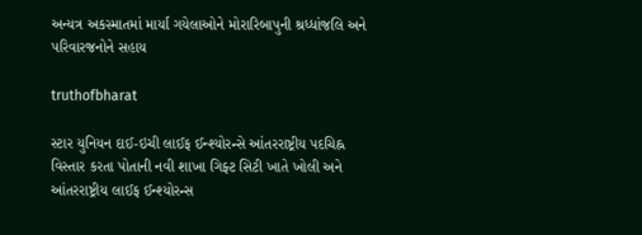અન્યત્ર અકસ્માતમાં માર્યા ગયેલાઓને મોરારિબાપુની શ્રધ્ધાંજલિ અને પરિવારજનોને સહાય

truthofbharat

સ્ટાર યુનિયન દાઈ-ઇચી લાઈફ ઈન્શ્યોરન્સે આંતરરાષ્ટ્રીય પદચિહ્ન વિસ્તાર કરતા પોતાની નવી શાખા ગિફ્ટ સિટી ખાતે ખોલી અને આંતરરાષ્ટ્રીય લાઈફ ઈન્શ્યોરન્સ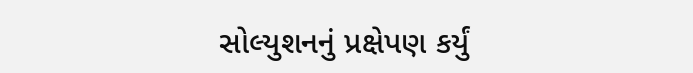સોલ્યુશનનું પ્રક્ષેપણ કર્યું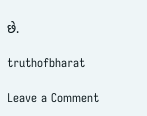છે.

truthofbharat

Leave a Comment